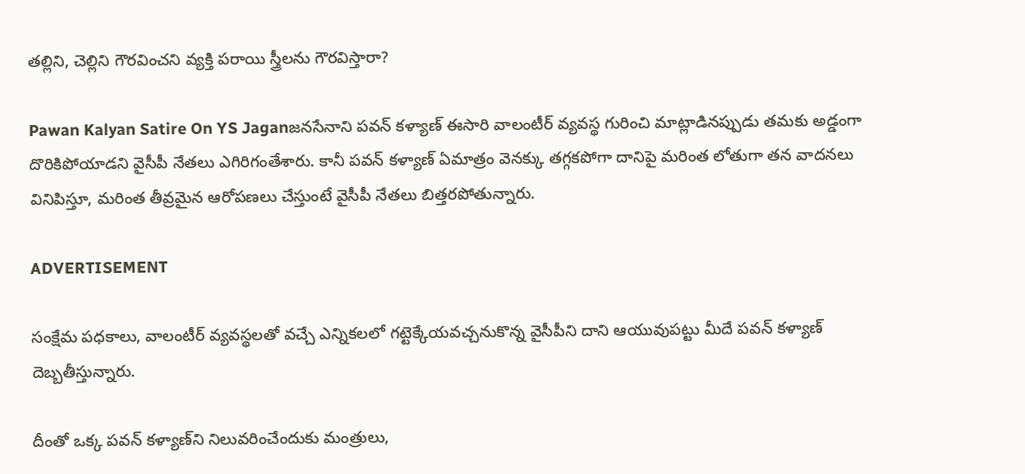తల్లిని, చెల్లిని గౌరవించని వ్యక్తి పరాయి స్త్రీలను గౌరవిస్తారా?

Pawan Kalyan Satire On YS Jaganజనసేనాని పవన్‌ కళ్యాణ్‌ ఈసారి వాలంటీర్ వ్యవస్థ గురించి మాట్లాడినప్పుడు తమకు అడ్డంగా దొరికిపోయాడని వైసీపీ నేతలు ఎగిరిగంతేశారు. కానీ పవన్‌ కళ్యాణ్‌ ఏమాత్రం వెనక్కు తగ్గకపోగా దానిపై మరింత లోతుగా తన వాదనలు వినిపిస్తూ, మరింత తీవ్రమైన ఆరోపణలు చేస్తుంటే వైసీపీ నేతలు బిత్తరపోతున్నారు.

ADVERTISEMENT

సంక్షేమ పధకాలు, వాలంటీర్ వ్యవస్థలతో వచ్చే ఎన్నికలలో గట్టెక్కేయవచ్చనుకొన్న వైసీపీని దాని ఆయువుపట్టు మీదే పవన్‌ కళ్యాణ్‌ దెబ్బతీస్తున్నారు.

దీంతో ఒక్క పవన్‌ కళ్యాణ్‌ని నిలువరించేందుకు మంత్రులు,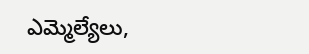ఎమ్మెల్యేలు,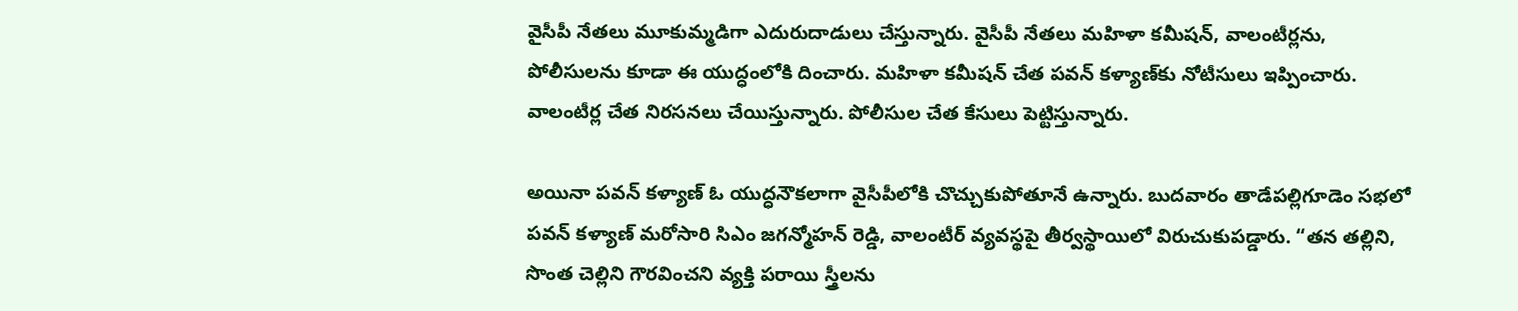వైసీపీ నేతలు మూకుమ్మడిగా ఎదురుదాడులు చేస్తున్నారు. వైసీపీ నేతలు మహిళా కమీషన్, వాలంటీర్లను, పోలీసులను కూడా ఈ యుద్ధంలోకి దించారు. మహిళా కమీషన్‌ చేత పవన్‌ కళ్యాణ్‌కు నోటీసులు ఇప్పించారు. వాలంటీర్ల చేత నిరసనలు చేయిస్తున్నారు. పోలీసుల చేత కేసులు పెట్టిస్తున్నారు.

అయినా పవన్‌ కళ్యాణ్‌ ఓ యుద్ధనౌకలాగా వైసీపీలోకి చొచ్చుకుపోతూనే ఉన్నారు. బుదవారం తాడేపల్లిగూడెం సభలో పవన్‌ కళ్యాణ్‌ మరోసారి సిఎం జగన్మోహన్ రెడ్డి, వాలంటీర్ వ్యవస్థపై తీర్వస్థాయిలో విరుచుకుపడ్డారు. “తన తల్లిని, సొంత చెల్లిని గౌరవించని వ్యక్తి పరాయి స్త్రీలను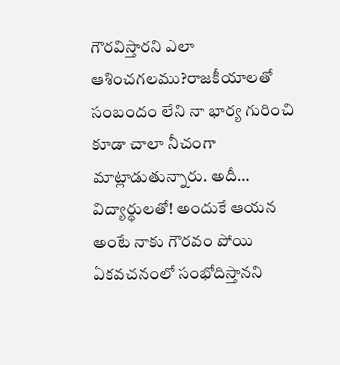గౌరవిస్తారని ఎలా ఆశించగలము?రాజకీయాలతో సంబందం లేని నా భార్య గురించి కూడా చాలా నీచంగా మాట్లాడుతున్నారు. అదీ… విద్యార్థులతో! అందుకే ఆయన అంటే నాకు గౌరవం పోయి ఏకవచనంలో సంభోదిస్తానని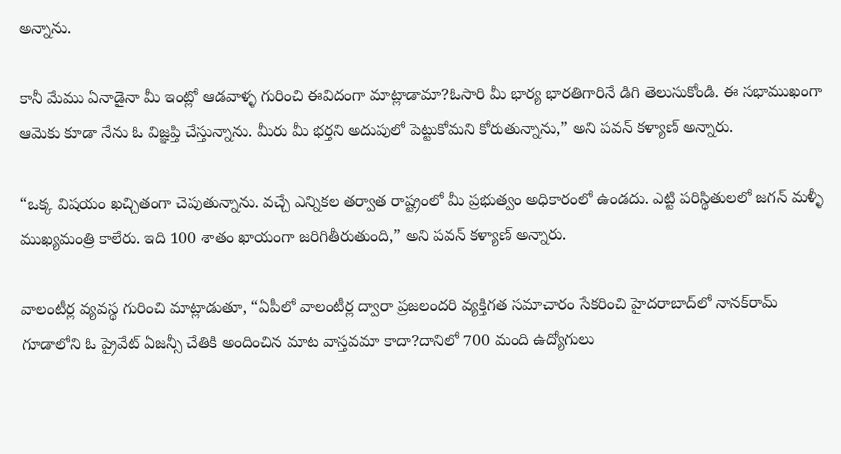అన్నాను.

కానీ మేము ఏనాడైనా మీ ఇంట్లో ఆడవాళ్ళ గురించి ఈవిదంగా మాట్లాడామా?ఓసారి మీ భార్య భారతిగారినే డిగి తెలుసుకోండి. ఈ సభాముఖంగా ఆమెకు కూడా నేను ఓ విజ్ఞప్తి చేస్తున్నాను. మీరు మీ భర్తని అదుపులో పెట్టుకోమని కోరుతున్నాను,” అని పవన్‌ కళ్యాణ్‌ అన్నారు.

“ఒక్క విషయం ఖచ్చితంగా చెపుతున్నాను. వచ్చే ఎన్నికల తర్వాత రాష్ట్రంలో మీ ప్రభుత్వం అధికారంలో ఉండదు. ఎట్టి పరిస్థితులలో జగన్‌ మళ్ళీ ముఖ్యమంత్రి కాలేరు. ఇది 100 శాతం ఖాయంగా జరిగితీరుతుంది,” అని పవన్‌ కళ్యాణ్‌ అన్నారు.

వాలంటీర్ల వ్యవస్థ గురించి మాట్లాడుతూ, “ఏపీలో వాలంటీర్ల ద్వారా ప్రజలందరి వ్యక్తిగత సమాచారం సేకరించి హైదరాబాద్‌లో నానక్‌రామ్ గూడాలోని ఓ ప్రైవేట్ ఏజన్సీ చేతికి అందించిన మాట వాస్తవమా కాదా?దానిలో 700 మంది ఉద్యోగులు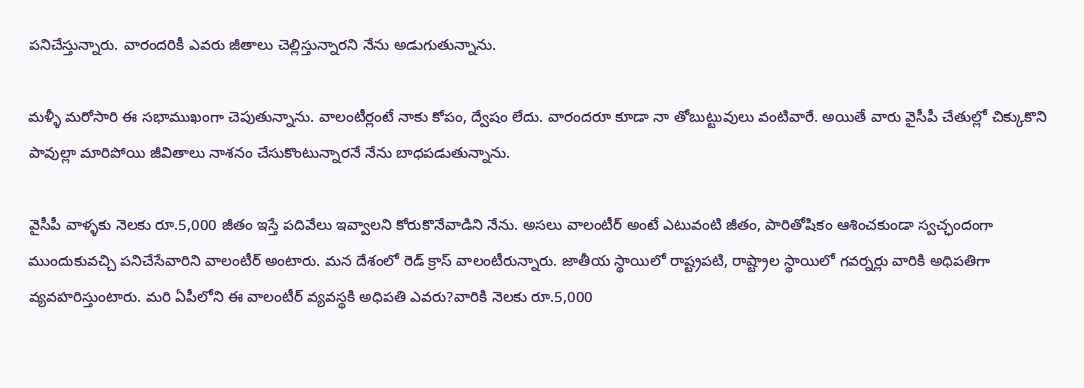పనిచేస్తున్నారు. వారందరికీ ఎవరు జీతాలు చెల్లిస్తున్నారని నేను అడుగుతున్నాను.

మళ్ళీ మరోసారి ఈ సభాముఖంగా చెపుతున్నాను. వాలంటీర్లంటే నాకు కోపం, ద్వేషం లేదు. వారందరూ కూడా నా తోబుట్టువులు వంటివారే. అయితే వారు వైసీపీ చేతుల్లో చిక్కుకొని పావుల్లా మారిపోయి జీవితాలు నాశనం చేసుకొంటున్నారనే నేను బాధపడుతున్నాను.

వైసీపీ వాళ్ళకు నెలకు రూ.5,000 జీతం ఇస్తే పదివేలు ఇవ్వాలని కోరుకొనేవాడిని నేను. అసలు వాలంటీర్ అంటే ఎటువంటి జీతం, పారితోషికం ఆశించకుండా స్వచ్ఛందంగా ముందుకువచ్చి పనిచేసేవారిని వాలంటీర్ అంటారు. మన దేశంలో రెడ్ క్రాస్ వాలంటీరున్నారు. జాతీయ స్థాయిలో రాష్ట్రపటి, రాష్ట్రాల స్థాయిలో గవర్నర్లు వారికి అధిపతిగా వ్యవహరిస్తుంటారు. మరి ఏపీలోని ఈ వాలంటీర్ వ్యవస్థకి అధిపతి ఎవరు?వారికి నెలకు రూ.5,000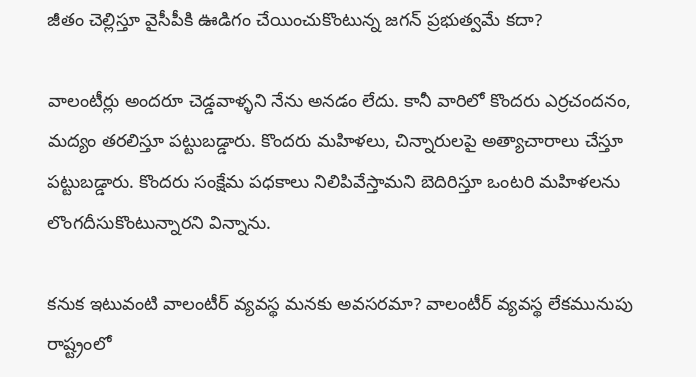జీతం చెల్లిస్తూ వైసీపీకి ఊడిగం చేయించుకొంటున్న జగన్ ప్రభుత్వమే కదా?

వాలంటీర్లు అందరూ చెడ్డవాళ్ళని నేను అనడం లేదు. కానీ వారిలో కొందరు ఎర్రచందనం, మద్యం తరలిస్తూ పట్టుబడ్డారు. కొందరు మహిళలు, చిన్నారులపై అత్యాచారాలు చేస్తూ పట్టుబడ్డారు. కొందరు సంక్షేమ పధకాలు నిలిపివేస్తామని బెదిరిస్తూ ఒంటరి మహిళలను లొంగదీసుకొంటున్నారని విన్నాను.

కనుక ఇటువంటి వాలంటీర్ వ్యవస్థ మనకు అవసరమా? వాలంటీర్ వ్యవస్థ లేకమునుపు రాష్ట్రంలో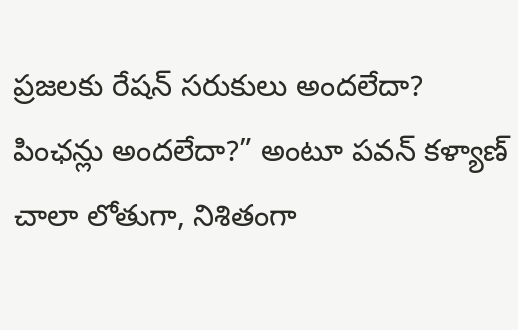ప్రజలకు రేషన్ సరుకులు అందలేదా? పింఛన్లు అందలేదా?” అంటూ పవన్‌ కళ్యాణ్‌ చాలా లోతుగా, నిశితంగా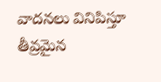వాదనలు వినిపిస్తూ తీవ్రమైన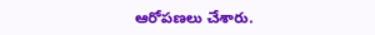ఆరోపణలు చేశారు.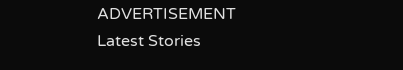ADVERTISEMENT
Latest Stories